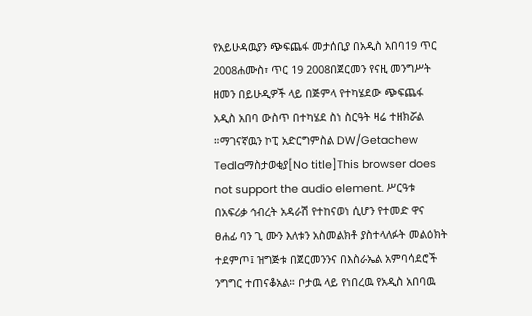የአይሁዳዉያን ጭፍጨፋ መታሰቢያ በአዲስ አበባ19 ጥር 2008ሐሙስ፣ ጥር 19 2008በጀርመን የናዚ መንግሥት ዘመን በይሁዲዎች ላይ በጅምላ የተካሄደው ጭፍጨፋ አዲስ አበባ ውስጥ በተካሄደ ስነ ስርዓት ዛሬ ተዘክሯል ።ማገናኛዉን ኮፒ አድርግምስል DW/Getachew Tedlaማስታወቂያ[No title]This browser does not support the audio element. ሥርዓቱ በአፍሪቃ ኅብረት አዳራሽ የተከናወነ ሲሆን የተመድ ዋና ፀሐፊ ባን ጊ ሙን እለቱን አስመልክቶ ያስተላለፉት መልዕክት ተደምጦ፤ ዝግጅቱ በጀርመንንና በእስራኤል አምባሳደሮች ንግግር ተጠናቆአል። ቦታዉ ላይ የነበረዉ የአዲስ አበባዉ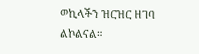ወኪላችን ዝርዝር ዘገባ ልኮልናል።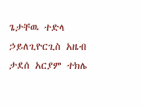ጌታቸዉ ተድላ ኃይለጊዮርጊስ አዜብ ታደሰ አርያም ተክሌ